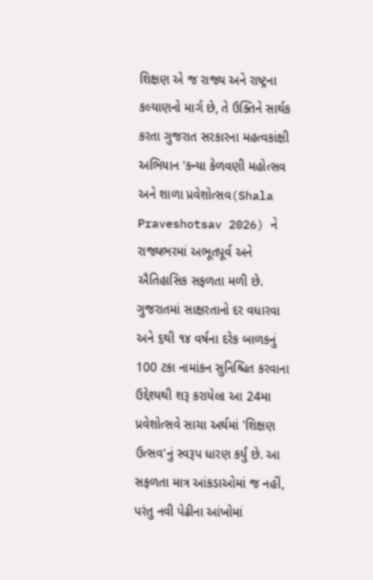શિક્ષણ એ જ રાજ્ય અને રાષ્ટ્રના કલ્યાણનો માર્ગ છે, તે ઉક્તિને સાર્થક કરતા ગુજરાત સરકારના મહત્વકાંક્ષી અભિયાન 'કન્યા કેળવણી મહોત્સવ અને શાળા પ્રવેશોત્સવ(Shala Praveshotsav 2026) ને રાજ્યભરમાં અભૂતપૂર્વ અને ઐતિહાસિક સફળતા મળી છે. ગુજરાતમાં સાક્ષરતાનો દર વધારવા અને ૬થી ૧૪ વર્ષના દરેક બાળકનું 100 ટકા નામાંકન સુનિશ્ચિત કરવાના ઉદ્દેશ્યથી શરૂ કરાયેલા આ 24મા પ્રવેશોત્સવે સાચા અર્થમાં 'શિક્ષણ ઉત્સવ'નું સ્વરૂપ ધારણ કર્યું છે. આ સફળતા માત્ર આંકડાઓમાં જ નહીં, પરંતુ નવી પેઢીના આંખોમાં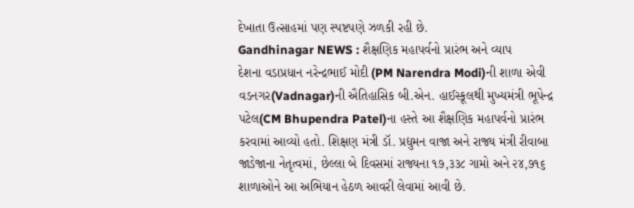દેખાતા ઉત્સાહમાં પણ સ્પષ્ટપણે ઝળકી રહી છે.
Gandhinagar NEWS : શૈક્ષણિક મહાપર્વનો પ્રારંભ અને વ્યાપ
દેશના વડાપ્રધાન નરેન્દ્રભાઈ મોદી (PM Narendra Modi)ની શાળા એવી વડનગર(Vadnagar)ની ઐતિહાસિક બી.એન. હાઈસ્કૂલથી મુખ્યમંત્રી ભૂપેન્દ્ર પટેલ(CM Bhupendra Patel)ના હસ્તે આ શૈક્ષણિક મહાપર્વનો પ્રારંભ કરવામાં આવ્યો હતો. શિક્ષણ મંત્રી ડૉ. પ્રદ્યુમન વાજા અને રાજ્ય મંત્રી રીવાબા જાડેજાના નેતૃત્વમાં, છેલ્લા બે દિવસમાં રાજ્યના ૧૭,૩૩૮ ગામો અને ૨૪,૭૧૬ શાળાઓને આ અભિયાન હેઠળ આવરી લેવામાં આવી છે.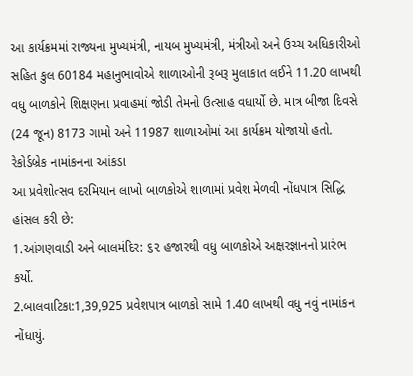આ કાર્યક્રમમાં રાજ્યના મુખ્યમંત્રી, નાયબ મુખ્યમંત્રી, મંત્રીઓ અને ઉચ્ચ અધિકારીઓ સહિત કુલ 60184 મહાનુભાવોએ શાળાઓની રૂબરૂ મુલાકાત લઈને 11.20 લાખથી વધુ બાળકોને શિક્ષણના પ્રવાહમાં જોડી તેમનો ઉત્સાહ વધાર્યો છે. માત્ર બીજા દિવસે (24 જૂન) 8173 ગામો અને 11987 શાળાઓમાં આ કાર્યક્રમ યોજાયો હતો.
રેકોર્ડબ્રેક નામાંકનના આંકડા
આ પ્રવેશોત્સવ દરમિયાન લાખો બાળકોએ શાળામાં પ્રવેશ મેળવી નોંધપાત્ર સિદ્ધિ હાંસલ કરી છે:
1.આંગણવાડી અને બાલમંદિર: ૬૨ હજારથી વધુ બાળકોએ અક્ષરજ્ઞાનનો પ્રારંભ કર્યો.
2.બાલવાટિકા:1,39,925 પ્રવેશપાત્ર બાળકો સામે 1.40 લાખથી વધુ નવું નામાંકન નોંધાયું.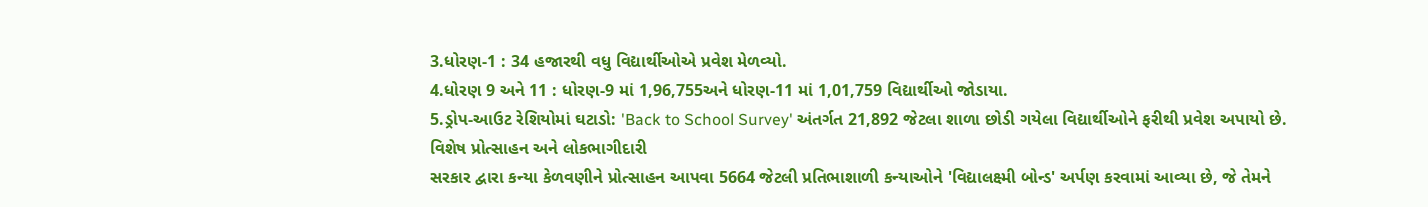3.ધોરણ-1 : 34 હજારથી વધુ વિદ્યાર્થીઓએ પ્રવેશ મેળવ્યો.
4.ધોરણ 9 અને 11 : ધોરણ-9 માં 1,96,755અને ધોરણ-11 માં 1,01,759 વિદ્યાર્થીઓ જોડાયા.
5.ડ્રોપ-આઉટ રેશિયોમાં ઘટાડો: 'Back to School Survey' અંતર્ગત 21,892 જેટલા શાળા છોડી ગયેલા વિદ્યાર્થીઓને ફરીથી પ્રવેશ અપાયો છે.
વિશેષ પ્રોત્સાહન અને લોકભાગીદારી
સરકાર દ્વારા કન્યા કેળવણીને પ્રોત્સાહન આપવા 5664 જેટલી પ્રતિભાશાળી કન્યાઓને 'વિદ્યાલક્ષ્મી બોન્ડ' અર્પણ કરવામાં આવ્યા છે, જે તેમને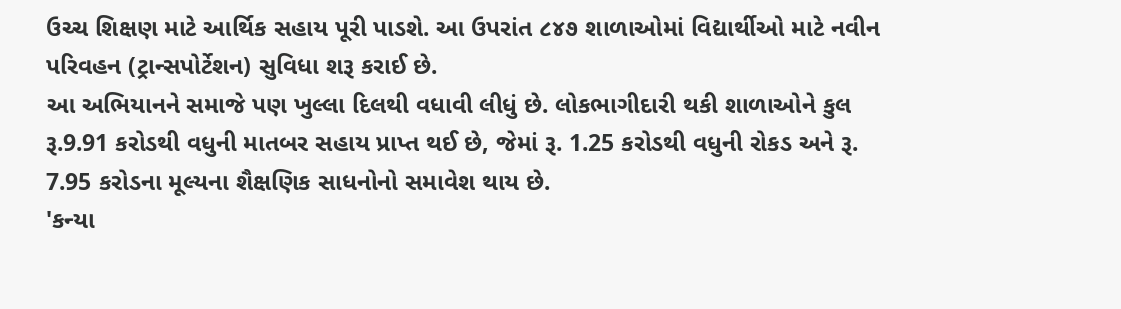ઉચ્ચ શિક્ષણ માટે આર્થિક સહાય પૂરી પાડશે. આ ઉપરાંત ૮૪૭ શાળાઓમાં વિદ્યાર્થીઓ માટે નવીન પરિવહન (ટ્રાન્સપોર્ટેશન) સુવિધા શરૂ કરાઈ છે.
આ અભિયાનને સમાજે પણ ખુલ્લા દિલથી વધાવી લીધું છે. લોકભાગીદારી થકી શાળાઓને કુલ રૂ.9.91 કરોડથી વધુની માતબર સહાય પ્રાપ્ત થઈ છે, જેમાં રૂ. 1.25 કરોડથી વધુની રોકડ અને રૂ. 7.95 કરોડના મૂલ્યના શૈક્ષણિક સાધનોનો સમાવેશ થાય છે.
'કન્યા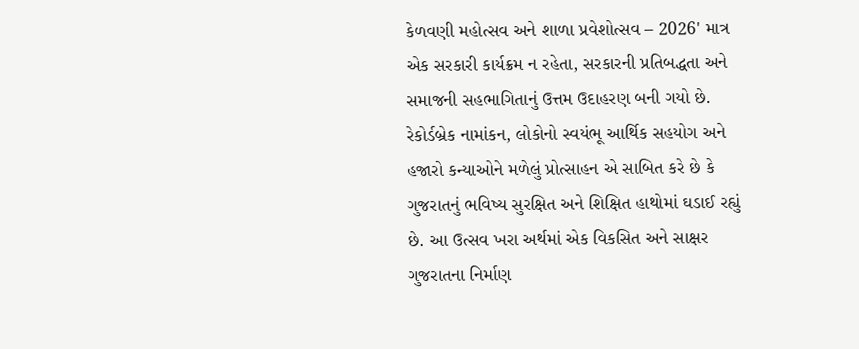કેળવણી મહોત્સવ અને શાળા પ્રવેશોત્સવ – 2026' માત્ર એક સરકારી કાર્યક્રમ ન રહેતા, સરકારની પ્રતિબદ્ધતા અને સમાજની સહભાગિતાનું ઉત્તમ ઉદાહરણ બની ગયો છે. રેકોર્ડબ્રેક નામાંકન, લોકોનો સ્વયંભૂ આર્થિક સહયોગ અને હજારો કન્યાઓને મળેલું પ્રોત્સાહન એ સાબિત કરે છે કે ગુજરાતનું ભવિષ્ય સુરક્ષિત અને શિક્ષિત હાથોમાં ઘડાઈ રહ્યું છે. આ ઉત્સવ ખરા અર્થમાં એક વિકસિત અને સાક્ષર ગુજરાતના નિર્માણ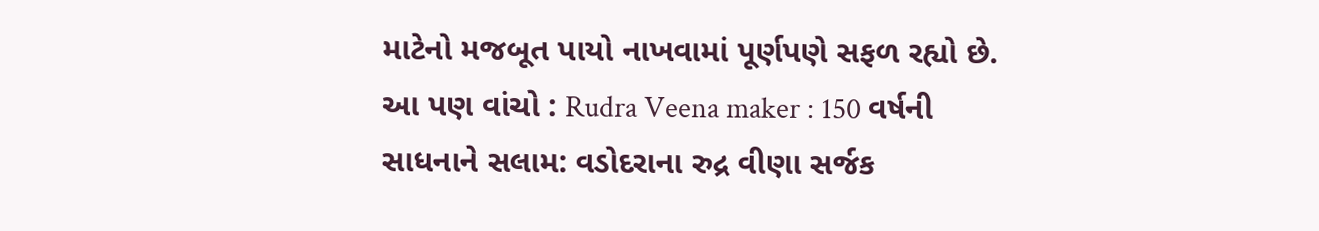માટેનો મજબૂત પાયો નાખવામાં પૂર્ણપણે સફળ રહ્યો છે.
આ પણ વાંચો : Rudra Veena maker : 150 વર્ષની સાધનાને સલામ: વડોદરાના રુદ્ર વીણા સર્જક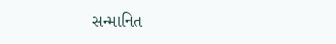સન્માનિત